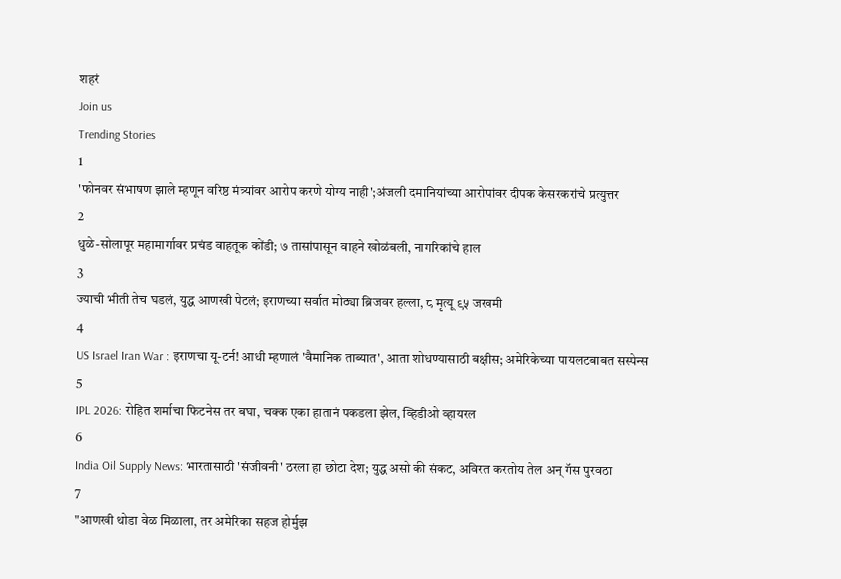शहरं
Join us
Trending Stories
1
'फोनवर संभाषण झाले म्हणून वरिष्ठ मंत्र्यांवर आरोप करणे योग्य नाही';अंजली दमानियांच्या आरोपांवर दीपक केसरकरांचे प्रत्युत्तर
2
धुळे-सोलापूर महामार्गावर प्रचंड वाहतूक कोंडी; ७ तासांपासून वाहने खोळंबली, नागरिकांचे हाल
3
ज्याची भीती तेच घडलं, युद्ध आणखी पेटलं; इराणच्या सर्वात मोठ्या ब्रिजवर हल्ला, ८ मृत्यू ९५ जखमी
4
US Israel Iran War : इराणचा यू-टर्न! आधी म्हणालं 'वैमानिक ताब्यात', आता शोधण्यासाठी बक्षीस; अमेरिकेच्या पायलटबाबत सस्पेन्स
5
IPL 2026: रोहित शर्माचा फिटनेस तर बघा, चक्क एका हातानं पकडला झेल, व्हिडीओ व्हायरल
6
India Oil Supply News: भारतासाठी 'संजीवनी' ठरला हा छोटा देश; युद्ध असो की संकट, अविरत करतोय तेल अन् गॅस पुरवठा
7
"आणखी थोडा वेळ मिळाला, तर अमेरिका सहज होर्मुझ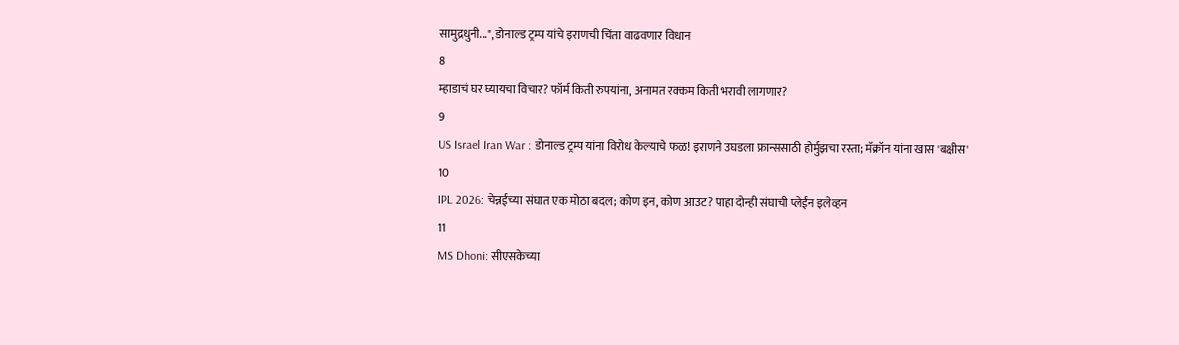सामुद्रधुनी...", डोनाल्ड ट्रम्प यांचे इराणची चिंता वाढवणार विधान
8
म्हाडाचं घर घ्यायचा विचार? फॉर्म किती रुपयांना, अनामत रक्कम किती भरावी लागणार?
9
US Israel Iran War : डोनाल्ड ट्रम्प यांना विरोध केल्याचे फळ! इराणने उघडला फ्रान्ससाठी होर्मुझचा रस्ता; मॅक्रॉन यांना खास 'बक्षीस'
10
IPL 2026: चेन्नईच्या संघात एक मोठा बदल; कोण इन, कोण आउट? पाहा दोन्ही संघाची प्लेईंन इलेव्हन
11
MS Dhoni: सीएसकेच्या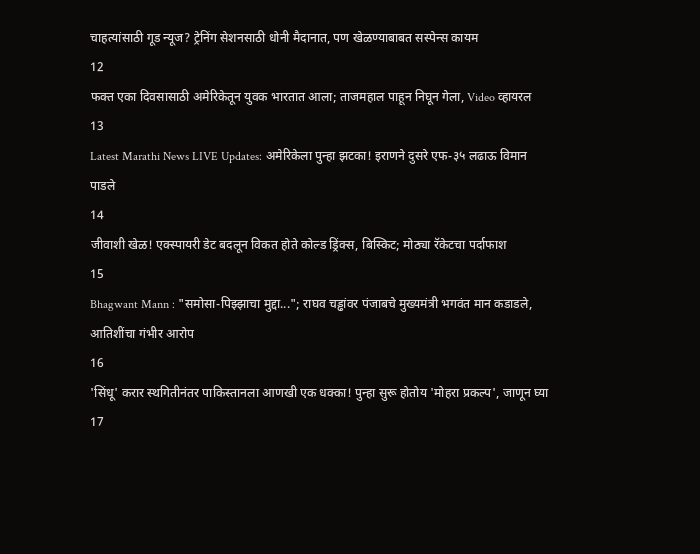चाहत्यांसाठी गूड न्यूज? ट्रेनिंग सेशनसाठी धोनी मैदानात, पण खेळण्याबाबत सस्पेन्स कायम
12
फक्त एका दिवसासाठी अमेरिकेतून युवक भारतात आला; ताजमहाल पाहून निघून गेला, Video व्हायरल
13
Latest Marathi News LIVE Updates: अमेरिकेला पुन्हा झटका! इराणने दुसरे एफ-३५ लढाऊ विमान पाडले
14
जीवाशी खेळ! एक्स्पायरी डेट बदलून विकत होते कोल्ड ड्रिंक्स, बिस्किट; मोठ्या रॅकेटचा पर्दाफाश
15
Bhagwant Mann : "समोसा-पिझ्झाचा मुद्दा..."; राघव चड्ढांवर पंजाबचे मुख्यमंत्री भगवंत मान कडाडले, आतिशींचा गंभीर आरोप
16
'सिंधू' करार स्थगितीनंतर पाकिस्तानला आणखी एक धक्का! पुन्हा सुरू होतोय 'मोहरा प्रकल्प', जाणून घ्या
17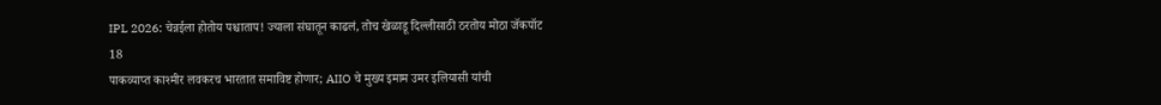IPL 2026: चेन्नईला होतोय पश्चाताप! ज्याला संघातून काढलं, तोच खेळाडू दिल्लीसाठी ठरतोय मोठा जॅकपॉट
18
पाकव्याप्त काश्मीर लवकरच भारतात समाविष्ट होणार; AIIO चे मुख्य इमाम उमर इलियासी यांची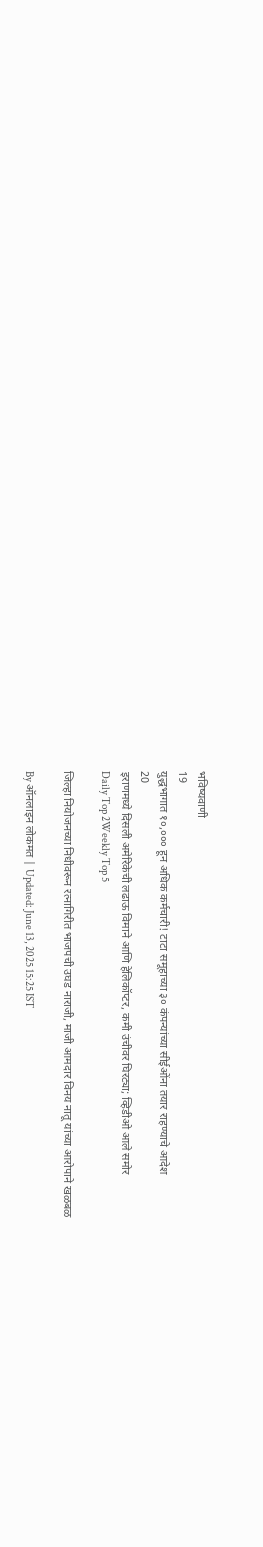भविष्यवाणी
19
युद्धभागात १०,००० हून अधिक कर्मचारी! टाटा समूहाच्या ३० कंपन्यांच्या सीईओंना तयार राहण्याचे आदेश
20
इराणमध्ये दिसली अमेरिकेची लढाऊ विमाने आणि हेलिकॉप्टर, कमी उंचीवर घिरट्या; व्हिडीओ आले समोर
Daily Top 2Weekly Top 5

जिल्हा नियोजनच्या निधीवरून रत्नागिरीत भाजपची उघड नाराजी, माजी आमदार विनय नातू यांच्या आरोपाने खळबळ

By ऑनलाइन लोकमत | Updated: June 13, 2025 15:25 IST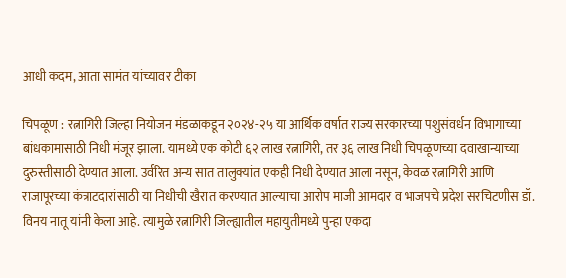आधी कदम, आता सामंत यांच्यावर टीका

चिपळूण : रत्नागिरी जिल्हा नियोजन मंडळाकडून २०२४-२५ या आर्थिक वर्षात राज्य सरकारच्या पशुसंवर्धन विभागाच्या बांधकामासाठी निधी मंजूर झाला. यामध्ये एक कोटी ६२ लाख रत्नागिरी, तर ३६ लाख निधी चिपळूणच्या दवाखान्याच्या दुरुस्तीसाठी देण्यात आला. उर्वरित अन्य सात तालुक्यांत एकही निधी देण्यात आला नसून, केवळ रत्नागिरी आणि राजापूरच्या कंत्राटदारांसाठी या निधीची खैरात करण्यात आल्याचा आरोप माजी आमदार व भाजपचे प्रदेश सरचिटणीस डॉ. विनय नातू यांनी केला आहे. त्यामुळे रत्नागिरी जिल्ह्यातील महायुतीमध्ये पुन्हा एकदा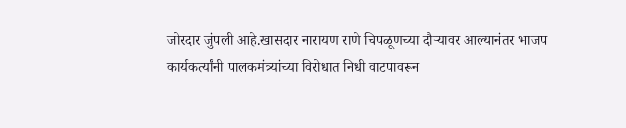जोरदार जुंपली आहे.खासदार नारायण राणे चिपळूणच्या दौऱ्यावर आल्यानंतर भाजप कार्यकर्त्यांनी पालकमंत्र्यांच्या विरोधात निधी वाटपावरून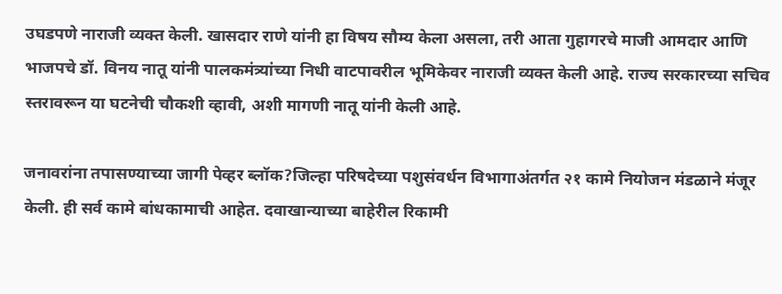उघडपणे नाराजी व्यक्त केली. खासदार राणे यांनी हा विषय सौम्य केला असला, तरी आता गुहागरचे माजी आमदार आणि भाजपचे डॉ. विनय नातू यांनी पालकमंत्र्यांच्या निधी वाटपावरील भूमिकेवर नाराजी व्यक्त केली आहे. राज्य सरकारच्या सचिव स्तरावरून या घटनेची चौकशी व्हावी, अशी मागणी नातू यांनी केली आहे.

जनावरांना तपासण्याच्या जागी पेव्हर ब्लॉक?जिल्हा परिषदेच्या पशुसंवर्धन विभागाअंतर्गत २१ कामे नियोजन मंडळाने मंजूर केली. ही सर्व कामे बांधकामाची आहेत. दवाखान्याच्या बाहेरील रिकामी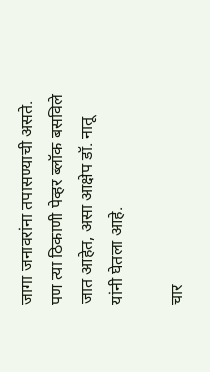जागा जनावरांना तपासण्याची असते. पण त्या ठिकाणी पेव्हर ब्लॉक बसविले जात आहेत, असा आक्षेप डॉ. नातू यांनी घेतला आहे.

चार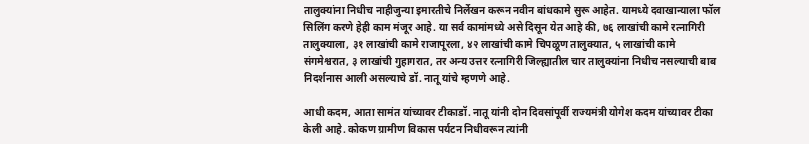तालुक्यांना निधीच नाहीजुन्या इमारतीचे निर्लेखन करून नवीन बांधकामे सुरू आहेत. यामध्ये दवाखान्याला फॉल सिलिंग करणे हेही काम मंजूर आहे. या सर्व कामांमध्ये असे दिसून येत आहे की, ७६ लाखांची कामे रत्नागिरी तालुक्याला, ३१ लाखांची कामे राजापूरला, ४२ लाखांची कामे चिपळूण तालुक्यात, ५ लाखांची कामे संगमेश्वरात, ३ लाखांची गुहागरात, तर अन्य उत्तर रत्नागिरी जिल्ह्यातील चार तालुक्यांना निधीच नसल्याची बाब निदर्शनास आली असल्याचे डॉ. नातू यांचे म्हणणे आहे.

आधी कदम, आता सामंत यांच्यावर टीकाडॉ. नातू यांनी दोन दिवसांपूर्वी राज्यमंत्री योगेश कदम यांच्यावर टीका केली आहे. कोकण ग्रामीण विकास पर्यटन निधीवरून त्यांनी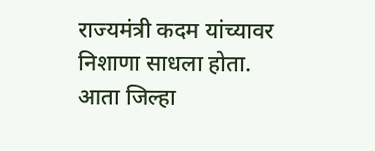राज्यमंत्री कदम यांच्यावर निशाणा साधला होता. आता जिल्हा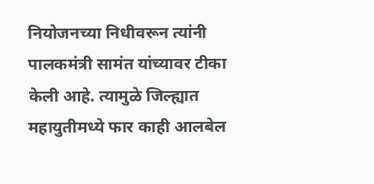नियोजनच्या निधीवरून त्यांनी पालकमंत्री सामंत यांच्यावर टीका केली आहे. त्यामुळे जिल्ह्यात महायुतीमध्ये फार काही आलबेल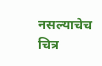नसल्याचेच चित्र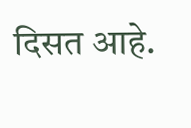दिसत आहे.